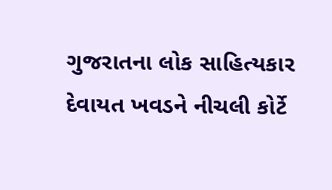ગુજરાતના લોક સાહિત્યકાર દેવાયત ખવડને નીચલી કોર્ટે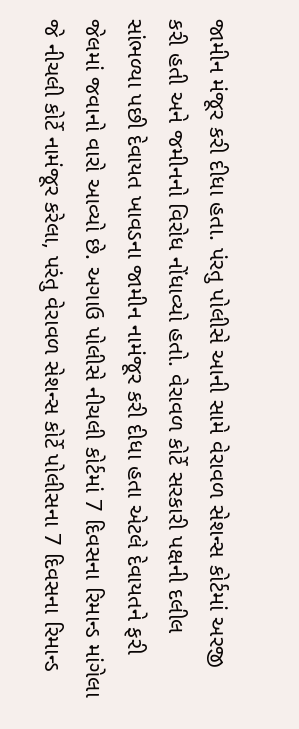જામીન મંજૂર કરી દીધા હતા. પંરતુ પોલીસે આની સામે વેરાવળ સેશન્સ કોર્ટમાં અરજી કરી હતી અને જમીનનો વિરોધ નોંધાવ્યો હતો. વેરાવળ કોર્ટે સરકારી પક્ષની દલીલ સાંભળ્યા પછી દેવાયત ખાવડના જામીન નામંજૂર કરી દીધા હતા એટલે દેવાયતને ફરી જેલમાં જવાનો વારો આવ્યો છે. અગાઉ પોલીસે નીચલી કોર્ટમાં 7 દિવસના રિમાન્ડ માંગેલા જે નીચલી કોર્ટે નામંજૂર કરેલા, પરંતુ વેરાવળ સેશન્સ કોર્ટે પોલીસના 7 દિવસના રિમાન્ડ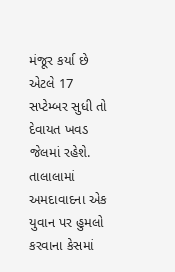મંજૂર કર્યા છે એટલે 17 સપ્ટેમ્બર સુધી તો દેવાયત ખવડ જેલમાં રહેશે.
તાલાલામાં અમદાવાદના એક યુવાન પર હુમલો કરવાના કેસમાં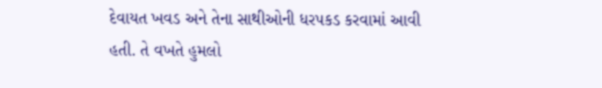દેવાયત ખવડ અને તેના સાથીઓની ધરપકડ કરવામાં આવી હતી. તે વખતે હુમલો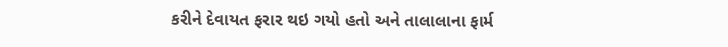કરીને દેવાયત ફરાર થઇ ગયો હતો અને તાલાલાના ફાર્મ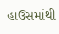હાઉસમાંથી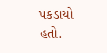પકડાયો હતો.